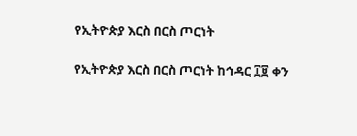የኢትዮጵያ እርስ በርስ ጦርነት

የኢትዮጵያ እርስ በርስ ጦርነት ከኅዳር ፲፱ ቀን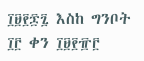፲፱፻፷፯ እስከ ግንቦት ፲፫ ቀን ፲፱፻፹፫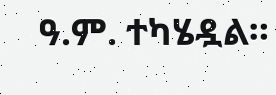ዓ.ም. ተካሄዷል።